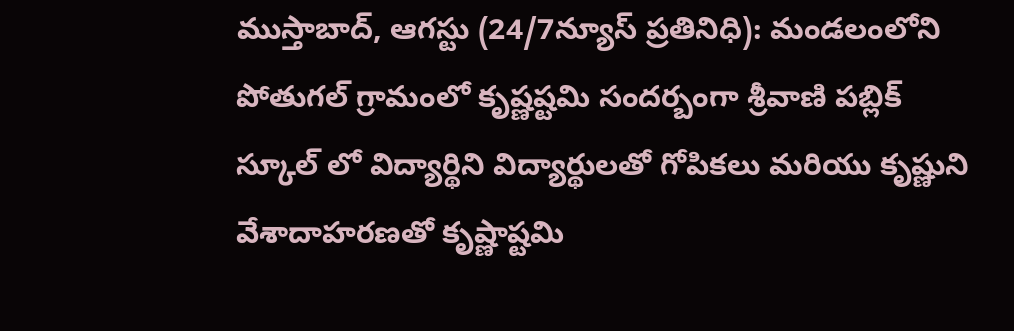ముస్తాబాద్, ఆగస్టు (24/7న్యూస్ ప్రతినిధి): మండలంలోని పోతుగల్ గ్రామంలో కృష్ణష్టమి సందర్బంగా శ్రీవాణి పబ్లిక్ స్కూల్ లో విద్యార్థిని విద్యార్థులతో గోపికలు మరియు కృష్ణుని వేశాదాహరణతో కృష్ణాష్టమి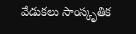వేడుకలు సాంస్కృతిక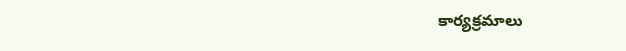కార్యక్రమాలు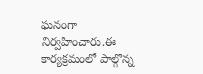ఘనంగా నిర్వహించారు.ఈ కార్యక్రమంలో పాల్గొన్న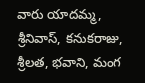వారు యాదమ్మ,
శ్రీనివాస్, కనుకరాజు, శ్రీలత, భవాని, మంగ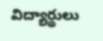విద్యార్థులు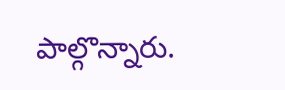పాల్గొన్నారు.